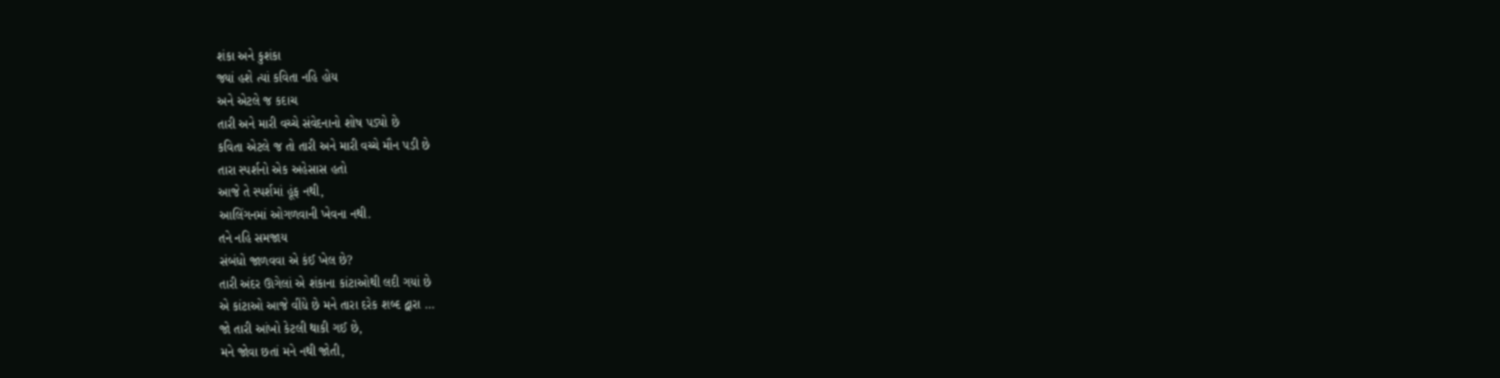શંકા અને કુશંકા
જ્યાં હશે ત્યાં કવિતા નહિ હોય
અને એટલે જ કદાચ
તારી અને મારી વચ્ચે સંવેદનાનો શોષ પડ્યો છે
કવિતા એટલે જ તો તારી અને મારી વચ્ચે મૌન પડી છે
તારા સ્પર્શનો એક અહેસાસ હતો
આજે તે સ્પર્શમાં હૂંફ નથી,
આલિંગનમાં ઓગળવાની ખેવના નથી.
તને નહિ સમજાય
સંબંધો જાળવવા એ કંઈ ખેલ છે?
તારી અંદર ઊગેલાં એ શંકાના કાંટાઓથી લદી ગયાં છે
એ કાંટાઓ આજે વીંધે છે મને તારા દરેક શબ્દ દ્વારા …
જો તારી આંખો કેટલી થાકી ગઈ છે,
મને જોવા છતાં મને નથી જોતી,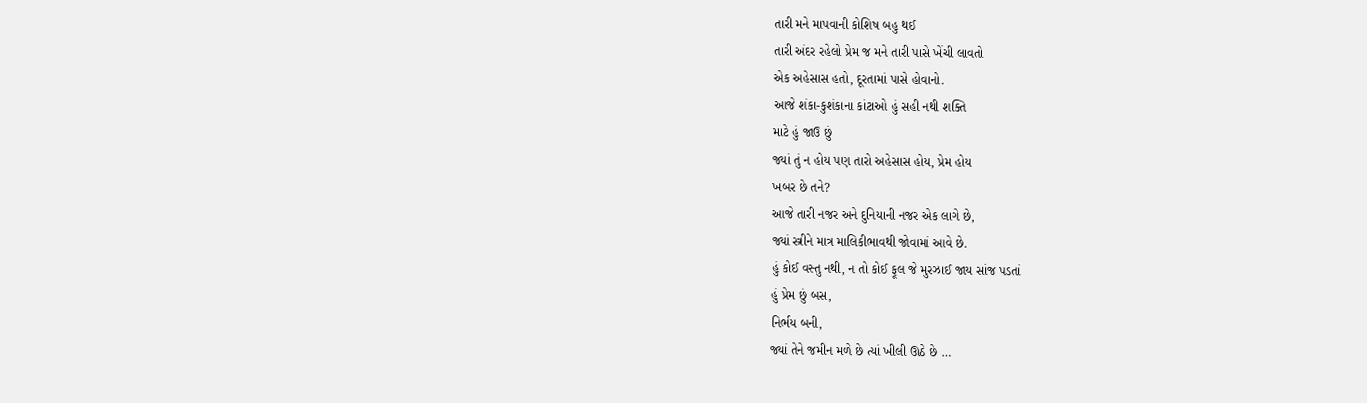તારી મને માપવાની કોશિષ બહુ થઈ
તારી અંદર રહેલો પ્રેમ જ મને તારી પાસે ખેંચી લાવતો
એક અહેસાસ હતો, દૂરતામાં પાસે હોવાનો.
આજે શંકા-કુશંકાના કાંટાઓ હું સહી નથી શક્તિ
માટે હું જાઉ છું
જ્યાં તું ન હોય પણ તારો અહેસાસ હોય, પ્રેમ હોય
ખબર છે તને?
આજે તારી નજર અને દુનિયાની નજર એક લાગે છે,
જ્યાં સ્ત્રીને માત્ર માલિકીભાવથી જોવામાં આવે છે.
હું કોઈ વસ્તુ નથી, ન તો કોઈ ફૂલ જે મુરઝાઈ જાય સાંજ પડતાં
હું પ્રેમ છું બસ,
નિર્ભય બની,
જ્યાં તેને જમીન મળે છે ત્યાં ખીલી ઊઠે છે …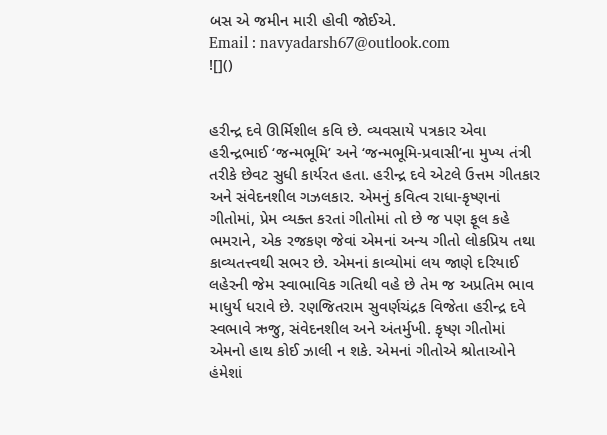બસ એ જમીન મારી હોવી જોઈએ.
Email : navyadarsh67@outlook.com
![]()


હરીન્દ્ર દવે ઊર્મિશીલ કવિ છે. વ્યવસાયે પત્રકાર એવા હરીન્દ્રભાઈ ‘જન્મભૂમિ’ અને ‘જન્મભૂમિ-પ્રવાસી’ના મુખ્ય તંત્રી તરીકે છેવટ સુધી કાર્યરત હતા. હરીન્દ્ર દવે એટલે ઉત્તમ ગીતકાર અને સંવેદનશીલ ગઝલકાર. એમનું કવિત્વ રાધા-કૃષ્ણનાં ગીતોમાં, પ્રેમ વ્યક્ત કરતાં ગીતોમાં તો છે જ પણ ફૂલ કહે ભમરાને, એક રજકણ જેવાં એમનાં અન્ય ગીતો લોકપ્રિય તથા કાવ્યતત્ત્વથી સભર છે. એમનાં કાવ્યોમાં લય જાણે દરિયાઈ લહેરની જેમ સ્વાભાવિક ગતિથી વહે છે તેમ જ અપ્રતિમ ભાવ માધુર્ય ધરાવે છે. રણજિતરામ સુવર્ણચંદ્રક વિજેતા હરીન્દ્ર દવે સ્વભાવે ઋજુ, સંવેદનશીલ અને અંતર્મુખી. કૃષ્ણ ગીતોમાં એમનો હાથ કોઈ ઝાલી ન શકે. એમનાં ગીતોએ શ્રોતાઓને હંમેશાં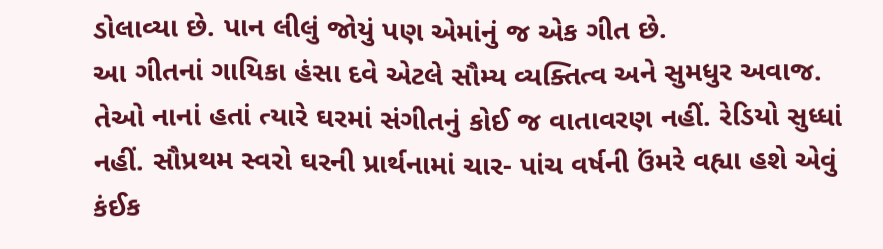ડોલાવ્યા છે. પાન લીલું જોયું પણ એમાંનું જ એક ગીત છે.
આ ગીતનાં ગાયિકા હંસા દવે એટલે સૌમ્ય વ્યક્તિત્વ અને સુમધુર અવાજ. તેઓ નાનાં હતાં ત્યારે ઘરમાં સંગીતનું કોઈ જ વાતાવરણ નહીં. રેડિયો સુધ્ધાં નહીં. સૌપ્રથમ સ્વરો ઘરની પ્રાર્થનામાં ચાર- પાંચ વર્ષની ઉંમરે વહ્યા હશે એવું કંઈક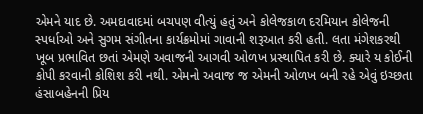એમને યાદ છે. અમદાવાદમાં બચપણ વીત્યું હતું અને કોલેજકાળ દરમિયાન કોલેજની સ્પર્ધાઓ અને સુગમ સંગીતના કાર્યક્રમોમાં ગાવાની શરૂઆત કરી હતી. લતા મંગેશકરથી ખૂબ પ્રભાવિત છતાં એમણે અવાજની આગવી ઓળખ પ્રસ્થાપિત કરી છે. ક્યારે ય કોઈની કોપી કરવાની કોશિશ કરી નથી. એમનો અવાજ જ એમની ઓળખ બની રહે એવું ઇચ્છતા હંસાબહેનની પ્રિય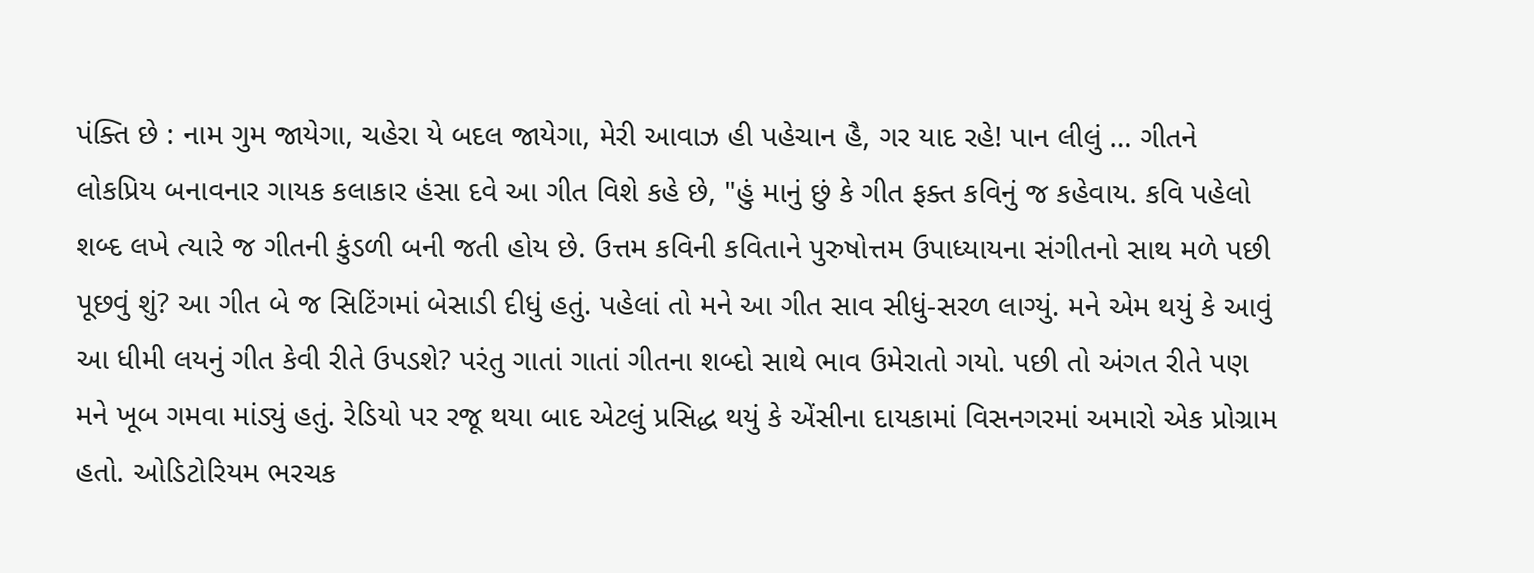પંક્તિ છે : નામ ગુમ જાયેગા, ચહેરા યે બદલ જાયેગા, મેરી આવાઝ હી પહેચાન હૈ, ગર યાદ રહે! પાન લીલું … ગીતને લોકપ્રિય બનાવનાર ગાયક કલાકાર હંસા દવે આ ગીત વિશે કહે છે, "હું માનું છું કે ગીત ફક્ત કવિનું જ કહેવાય. કવિ પહેલો શબ્દ લખે ત્યારે જ ગીતની કુંડળી બની જતી હોય છે. ઉત્તમ કવિની કવિતાને પુરુષોત્તમ ઉપાધ્યાયના સંગીતનો સાથ મળે પછી પૂછવું શું? આ ગીત બે જ સિટિંગમાં બેસાડી દીધું હતું. પહેલાં તો મને આ ગીત સાવ સીધું-સરળ લાગ્યું. મને એમ થયું કે આવું આ ધીમી લયનું ગીત કેવી રીતે ઉપડશે? પરંતુ ગાતાં ગાતાં ગીતના શબ્દો સાથે ભાવ ઉમેરાતો ગયો. પછી તો અંગત રીતે પણ મને ખૂબ ગમવા માંડ્યું હતું. રેડિયો પર રજૂ થયા બાદ એટલું પ્રસિદ્ધ થયું કે એંસીના દાયકામાં વિસનગરમાં અમારો એક પ્રોગ્રામ હતો. ઓડિટોરિયમ ભરચક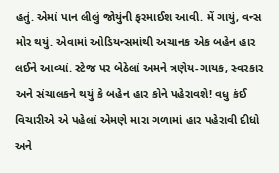હતું. એમાં પાન લીલું જોયુંની ફરમાઈશ આવી. મેં ગાયું, વન્સ મોર થયું. એવામાં ઓડિયન્સમાંથી અચાનક એક બહેન હાર લઈને આવ્યાં. સ્ટેજ પર બેઠેલાં અમને ત્રણેય-ગાયક, સ્વરકાર અને સંચાલકને થયું કે બહેન હાર કોને પહેરાવશે! વધુ કંઈ વિચારીએ એ પહેલાં એમણે મારા ગળામાં હાર પહેરાવી દીધો અને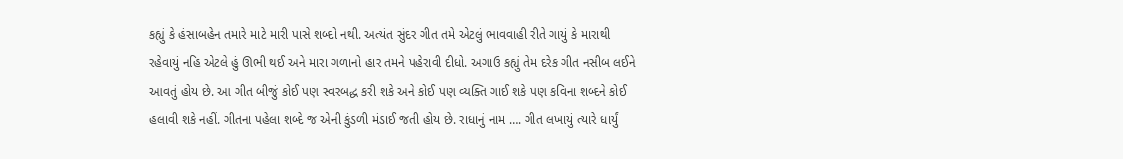કહ્યું કે હંસાબહેન તમારે માટે મારી પાસે શબ્દો નથી. અત્યંત સુંદર ગીત તમે એટલું ભાવવાહી રીતે ગાયું કે મારાથી રહેવાયું નહિ એટલે હું ઊભી થઈ અને મારા ગળાનો હાર તમને પહેરાવી દીધો. અગાઉ કહ્યું તેમ દરેક ગીત નસીબ લઈને આવતું હોય છે. આ ગીત બીજું કોઈ પણ સ્વરબદ્ધ કરી શકે અને કોઈ પણ વ્યક્તિ ગાઈ શકે પણ કવિના શબ્દને કોઈ હલાવી શકે નહીં. ગીતના પહેલા શબ્દે જ એની કુંડળી મંડાઈ જતી હોય છે. રાધાનું નામ …. ગીત લખાયું ત્યારે ધાર્યું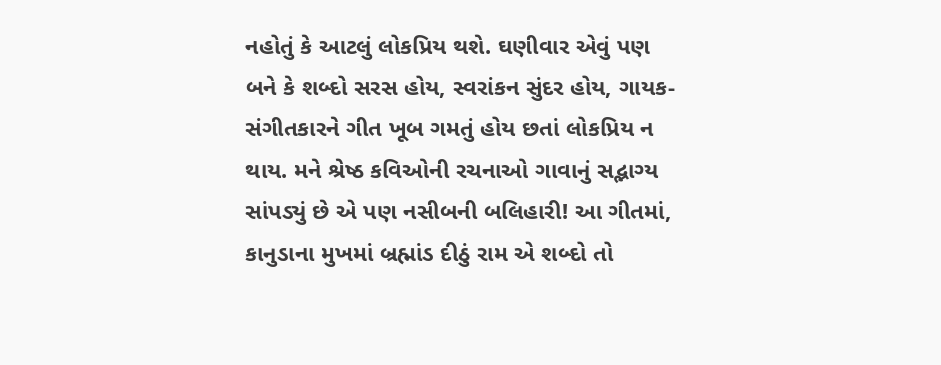નહોતું કે આટલું લોકપ્રિય થશે. ઘણીવાર એવું પણ બને કે શબ્દો સરસ હોય, સ્વરાંકન સુંદર હોય, ગાયક-સંગીતકારને ગીત ખૂબ ગમતું હોય છતાં લોકપ્રિય ન થાય. મને શ્રેષ્ઠ કવિઓની રચનાઓ ગાવાનું સદ્ભાગ્ય સાંપડ્યું છે એ પણ નસીબની બલિહારી! આ ગીતમાં, કાનુડાના મુખમાં બ્રહ્માંડ દીઠું રામ એ શબ્દો તો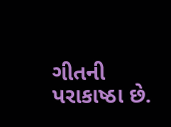ગીતની પરાકાષ્ઠા છે.